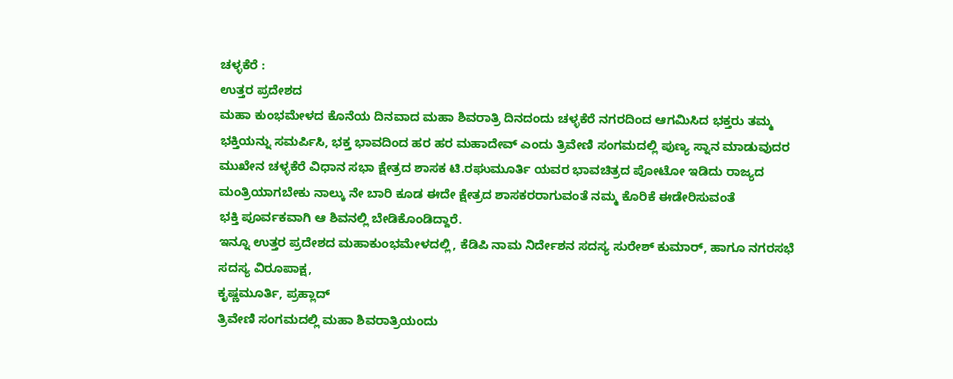ಚಳ್ಳಕೆರೆ :
ಉತ್ತರ ಪ್ರದೇಶದ
ಮಹಾ ಕುಂಭಮೇಳದ ಕೊನೆಯ ದಿನವಾದ ಮಹಾ ಶಿವರಾತ್ರಿ ದಿನದಂದು ಚಳ್ಳಕೆರೆ ನಗರದಿಂದ ಆಗಮಿಸಿದ ಭಕ್ತರು ತಮ್ಮ ಭಕ್ತಿಯನ್ನು ಸಮರ್ಪಿಸಿ, ಭಕ್ತ ಭಾವದಿಂದ ಹರ ಹರ ಮಹಾದೇವ್ ಎಂದು ತ್ರಿವೇಣಿ ಸಂಗಮದಲ್ಲಿ ಪುಣ್ಯ ಸ್ನಾನ ಮಾಡುವುದರ ಮುಖೇನ ಚಳ್ಳಕೆರೆ ವಿಧಾನ ಸಭಾ ಕ್ಷೇತ್ರದ ಶಾಸಕ ಟಿ.ರಘುಮೂರ್ತಿ ಯವರ ಭಾವಚಿತ್ರದ ಪೋಟೋ ಇಡಿದು ರಾಜ್ಯದ ಮಂತ್ರಿಯಾಗಬೇಕು ನಾಲ್ಕು ನೇ ಬಾರಿ ಕೂಡ ಈದೇ ಕ್ಷೇತ್ರದ ಶಾಸಕರರಾಗುವಂತೆ ನಮ್ಮ ಕೊರಿಕೆ ಈಡೇರಿಸುವಂತೆ
ಭಕ್ತಿ ಪೂರ್ವಕವಾಗಿ ಆ ಶಿವನಲ್ಲಿ ಬೇಡಿಕೊಂಡಿದ್ದಾರೆ.
ಇನ್ನೂ ಉತ್ತರ ಪ್ರದೇಶದ ಮಹಾಕುಂಭಮೇಳದಲ್ಲಿ, ಕೆಡಿಪಿ ನಾಮ ನಿರ್ದೇಶನ ಸದಸ್ಯ ಸುರೇಶ್ ಕುಮಾರ್, ಹಾಗೂ ನಗರಸಭೆ ಸದಸ್ಯ ವಿರೂಪಾಕ್ಷ,
ಕೃಷ್ಣಮೂರ್ತಿ, ಪ್ರಹ್ಲಾದ್
ತ್ರಿವೇಣಿ ಸಂಗಮದಲ್ಲಿ ಮಹಾ ಶಿವರಾತ್ರಿಯಂದು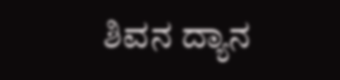ಶಿವನ ದ್ಯಾನ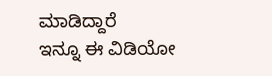ಮಾಡಿದ್ದಾರೆ
ಇನ್ನೂ ಈ ವಿಡಿಯೋ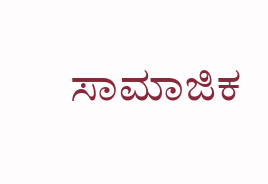ಸಾಮಾಜಿಕ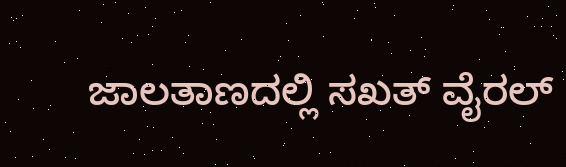ಜಾಲತಾಣದಲ್ಲಿ ಸಖತ್ ವೈರಲ್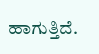ಹಾಗುತ್ತಿದೆ.